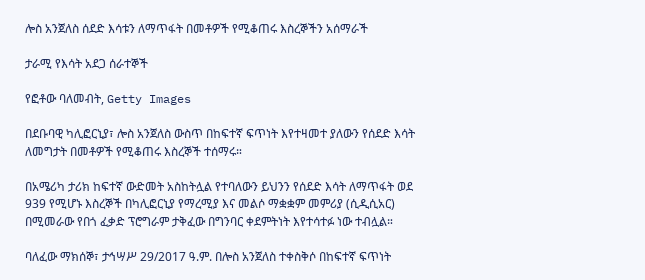ሎስ አንጀለስ ሰደድ እሳቱን ለማጥፋት በመቶዎች የሚቆጠሩ እስረኞችን አሰማራች

ታራሚ የእሳት አደጋ ሰራተኞች

የፎቶው ባለመብት, Getty Images

በደቡባዊ ካሊፎርኒያ፣ ሎስ አንጀለስ ውስጥ በከፍተኛ ፍጥነት እየተዛመተ ያለውን የሰደድ እሳት ለመግታት በመቶዎች የሚቆጠሩ እስረኞች ተሰማሩ።

በአሜሪካ ታሪክ ከፍተኛ ውድመት አስከትሏል የተባለውን ይህንን የሰደድ እሳት ለማጥፋት ወደ 939 የሚሆኑ እስረኞች በካሊፎርኒያ የማረሚያ እና መልሶ ማቋቋም መምሪያ (ሲዲሲአር) በሚመራው የበጎ ፈቃድ ፕሮግራም ታቅፈው በግንባር ቀደምትነት እየተሳተፉ ነው ተብሏል።

ባለፈው ማክሰኞ፣ ታኅሣሥ 29/2017 ዓ.ም. በሎስ አንጀለስ ተቀስቅሶ በከፍተኛ ፍጥነት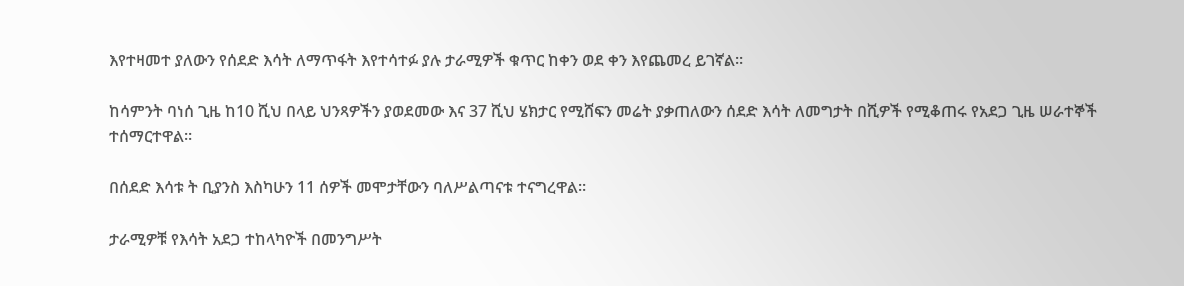እየተዛመተ ያለውን የሰደድ እሳት ለማጥፋት እየተሳተፉ ያሉ ታራሚዎች ቁጥር ከቀን ወደ ቀን እየጨመረ ይገኛል።

ከሳምንት ባነሰ ጊዜ ከ10 ሺህ በላይ ህንጻዎችን ያወደመው እና 37 ሺህ ሄክታር የሚሸፍን መሬት ያቃጠለውን ሰደድ እሳት ለመግታት በሺዎች የሚቆጠሩ የአደጋ ጊዜ ሠራተኞች ተሰማርተዋል።

በሰደድ እሳቱ ት ቢያንስ እስካሁን 11 ሰዎች መሞታቸውን ባለሥልጣናቱ ተናግረዋል።

ታራሚዎቹ የእሳት አደጋ ተከላካዮች በመንግሥት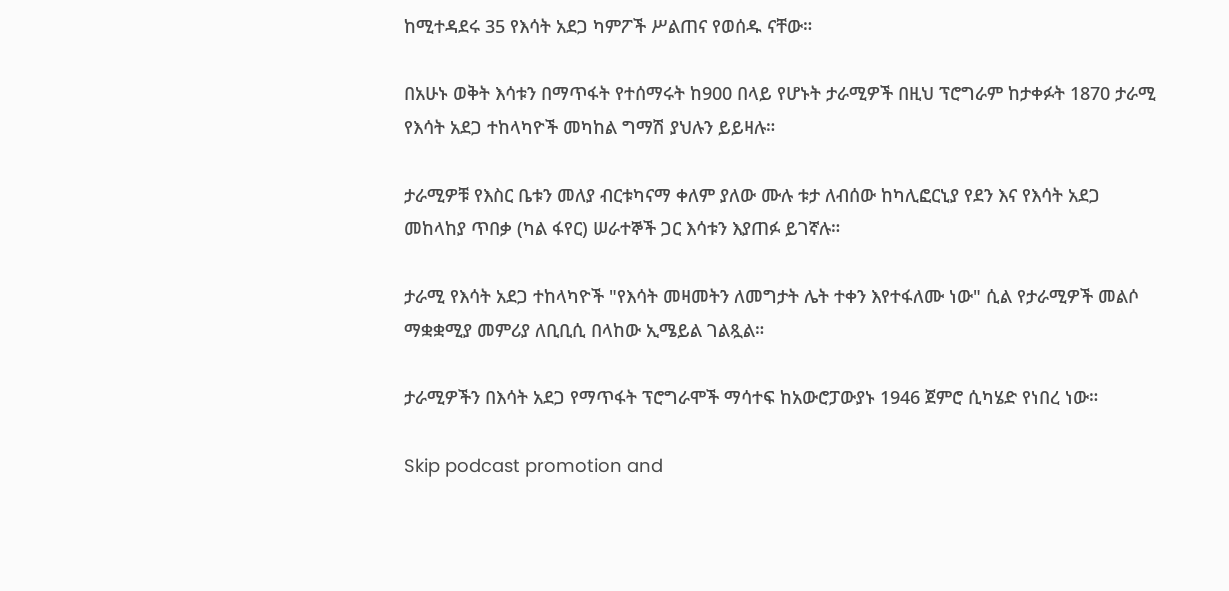ከሚተዳደሩ 35 የእሳት አደጋ ካምፖች ሥልጠና የወሰዱ ናቸው።

በአሁኑ ወቅት እሳቱን በማጥፋት የተሰማሩት ከ900 በላይ የሆኑት ታራሚዎች በዚህ ፕሮግራም ከታቀፉት 1870 ታራሚ የእሳት አደጋ ተከላካዮች መካከል ግማሽ ያህሉን ይይዛሉ።

ታራሚዎቹ የእስር ቤቱን መለያ ብርቱካናማ ቀለም ያለው ሙሉ ቱታ ለብሰው ከካሊፎርኒያ የደን እና የእሳት አደጋ መከላከያ ጥበቃ (ካል ፋየር) ሠራተኞች ጋር እሳቱን እያጠፉ ይገኛሉ።

ታራሚ የእሳት አደጋ ተከላካዮች "የእሳት መዛመትን ለመግታት ሌት ተቀን እየተፋለሙ ነው" ሲል የታራሚዎች መልሶ ማቋቋሚያ መምሪያ ለቢቢሲ በላከው ኢሜይል ገልጿል።

ታራሚዎችን በእሳት አደጋ የማጥፋት ፕሮግራሞች ማሳተፍ ከአውሮፓውያኑ 1946 ጀምሮ ሲካሄድ የነበረ ነው።

Skip podcast promotion and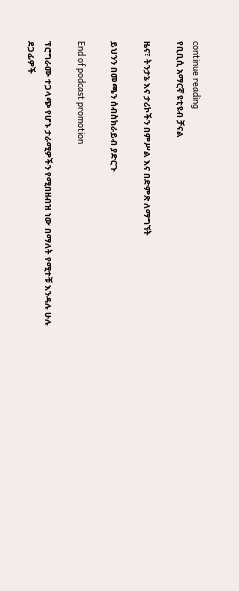continue reading
የቢቢሲ አማርኛ ዩቲዩብ ቻናል

ዜና፣ ትንታኔ እና ታሪኮችን በምሥል እና በድምጽ ለማግኘት

ይህንን በመጫን ሰብስክራይብ ያድርጉ

End of podcast promotion

ፕሮግራሙ ተጋላጭ የሆኑ ታራሚዎችን የሚበዘብዝ ነው በማለት የሚተቹ እንዳሉ ሁሉ ደጋፊዎች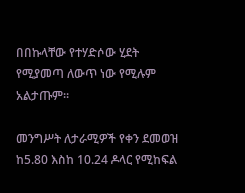በበኩላቸው የተሃድሶው ሂደት የሚያመጣ ለውጥ ነው የሚሉም አልታጡም።

መንግሥት ለታራሚዎች የቀን ደመወዝ ከ5.80 እስከ 10.24 ዶላር የሚከፍል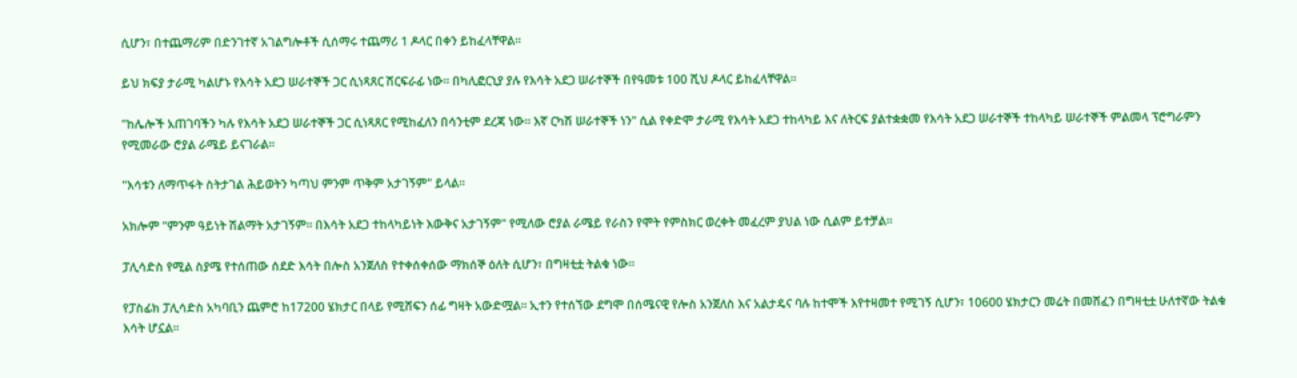ሲሆን፣ በተጨማሪም በድንገተኛ አገልግሎቶች ሲሰማሩ ተጨማሪ 1 ዶላር በቀን ይከፈላቸዋል።

ይህ ክፍያ ታራሚ ካልሆኑ የእሳት አደጋ ሠራተኞች ጋር ሲነጻጸር ሽርፍራፊ ነው። በካሊፎርኒያ ያሉ የእሳት አደጋ ሠራተኞች በየዓመቱ 100 ሺህ ዶላር ይከፈላቸዋል።

"ከሌሎች አጠገባችን ካሉ የእሳት አደጋ ሠራተኞች ጋር ሲነጻጸር የሚከፈለን በሳንቲም ደረጃ ነው። እኛ ርካሽ ሠራተኞች ነን" ሲል የቀድሞ ታራሚ የእሳት አደጋ ተከላካይ እና ለትርፍ ያልተቋቋመ የእሳት አደጋ ሠራተኞች ተከላካይ ሠራተኞች ምልመላ ፕሮግራምን የሚመራው ሮያል ራሜይ ይናገራል።

"እሳቱን ለማጥፋት ስትታገል ሕይወትን ካጣህ ምንም ጥቅም አታገኝም" ይላል።

አክሎም "ምንም ዓይነት ሽልማት አታገኝም። በእሳት አደጋ ተከላካይነት እውቅና አታገኝም" የሚለው ሮያል ራሜይ የራስን የሞት የምስክር ወረቀት መፈረም ያህል ነው ሲልም ይተቻል።

ፓሊሳድስ የሚል ስያሜ የተሰጠው ሰደድ እሳት በሎስ አንጀለስ የተቀሰቀሰው ማክሰኞ ዕለት ሲሆን፣ በግዛቲቷ ትልቁ ነው።

የፓስፊክ ፓሊሳድስ አካባቢን ጨምሮ ከ17200 ሄክታር በላይ የሚሸፍን ሰፊ ግዛት አውድሟል። ኢተን የተሰኘው ደግሞ በሰሜናዊ የሎስ አንጀለስ እና አልታዴና ባሉ ከተሞች እየተዛመተ የሚገኝ ሲሆን፣ 10600 ሄክታርን መሬት በመሸፈን በግዛቲቷ ሁለተኛው ትልቁ እሳት ሆኗል።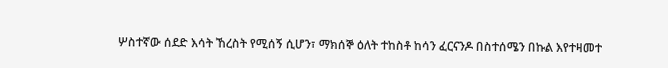ሦስተኛው ሰደድ እሳት ኸረስት የሚሰኝ ሲሆን፣ ማክሰኞ ዕለት ተከስቶ ከሳን ፈርናንዶ በስተሰሜን በኩል እየተዛመተ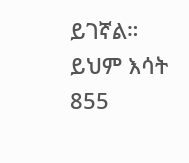ይገኛል። ይህም እሳት 855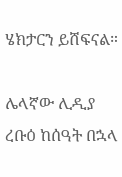ሄክታርን ይሸፍናል።

ሌላኛው ሊዲያ ረቡዕ ከሰዓት በኋላ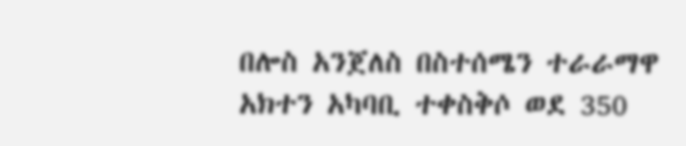በሎስ አንጀለስ በስተሰሜን ተራራማዋ አክተን አካባቢ ተቀስቅሶ ወደ 350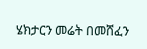ሄክታርን መሬት በመሸፈን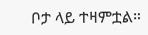ቦታ ላይ ተዛምቷል።